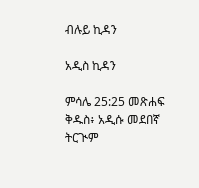ብሉይ ኪዳን

አዲስ ኪዳን

ምሳሌ 25:25 መጽሐፍ ቅዱስ፥ አዲሱ መደበኛ ትርጒም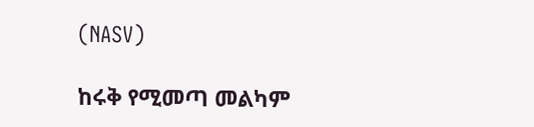(NASV)

ከሩቅ የሚመጣ መልካም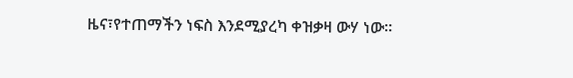ዜና፣የተጠማችን ነፍስ እንደሚያረካ ቀዝቃዛ ውሃ ነው።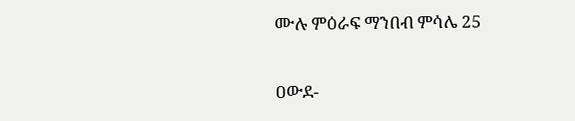ሙሉ ምዕራፍ ማንበብ ምሳሌ 25

ዐውደ-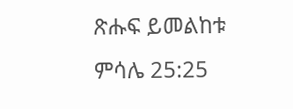ጽሑፍ ይመልከቱ ምሳሌ 25:25